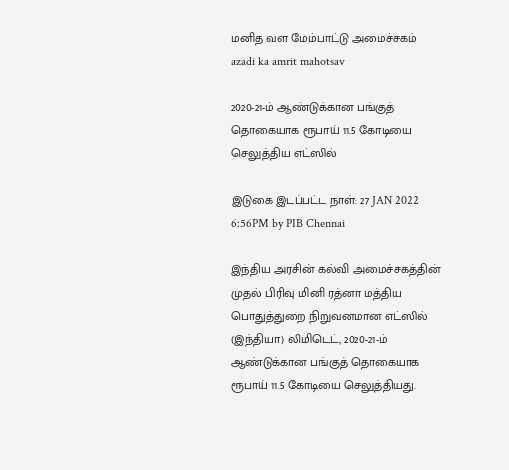மனித வள மேம்பாட்டு அமைச்சகம்
azadi ka amrit mahotsav

2020-21-ம் ஆண்டுக்கான பங்குத் தொகையாக ரூபாய் 11.5 கோடியை செலுத்திய எட்ஸில்

இடுகை இடப்பட்ட நாள்: 27 JAN 2022 6:56PM by PIB Chennai

இந்திய அரசின் கல்வி அமைச்சகத்தின் முதல் பிரிவு மினி ரத்னா மத்திய பொதுத்துறை நிறுவனமான எட்ஸில் (இந்தியா) லிமிடெட், 2020-21-ம் ஆண்டுக்கான பங்குத் தொகையாக ரூபாய் 11.5 கோடியை செலுத்தியது.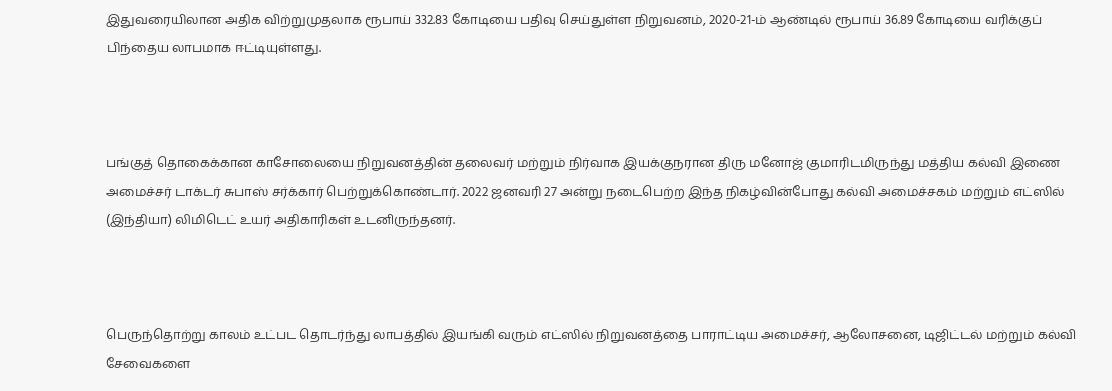இதுவரையிலான அதிக விற்றுமுதலாக ரூபாய் 332.83 கோடியை பதிவு செய்துள்ள நிறுவனம், 2020-21-ம் ஆண்டில் ரூபாய் 36.89 கோடியை வரிக்குப் பிந்தைய லாபமாக ஈட்டியுள்ளது.



பங்குத் தொகைக்கான காசோலையை நிறுவனத்தின் தலைவர் மற்றும் நிர்வாக இயக்குநரான திரு மனோஜ் குமாரிடமிருந்து மத்திய கல்வி இணை அமைச்சர் டாக்டர் சுபாஸ் சர்க்கார் பெற்றுக்கொண்டார். 2022 ஜனவரி 27 அன்று நடைபெற்ற இந்த நிகழ்வின்போது கல்வி அமைச்சகம் மற்றும் எட்ஸில் (இந்தியா) லிமிடெட் உயர் அதிகாரிகள் உடனிருந்தனர்.



பெருந்தொற்று காலம் உட்பட தொடர்ந்து லாபத்தில் இயங்கி வரும் எட்ஸில் நிறுவனத்தை பாராட்டிய அமைச்சர், ஆலோசனை, டிஜிட்டல் மற்றும் கல்வி சேவைகளை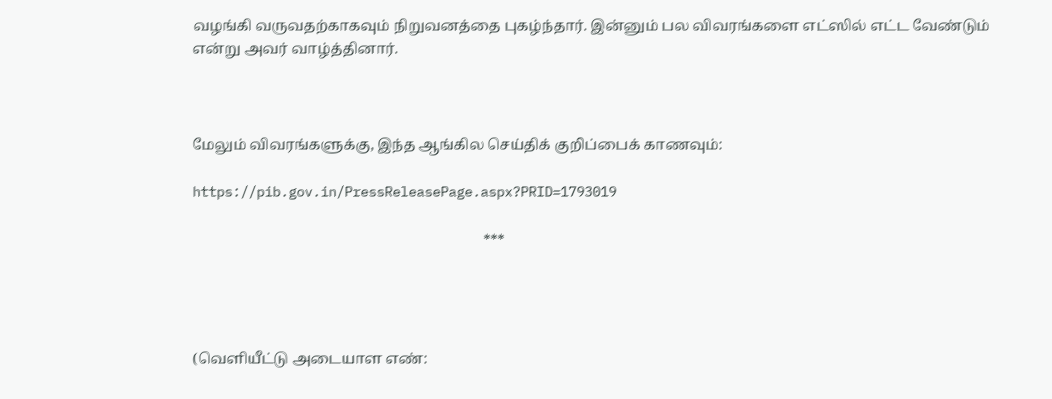வழங்கி வருவதற்காகவும் நிறுவனத்தை புகழ்ந்தார். இன்னும் பல விவரங்களை எட்ஸில் எட்ட வேண்டும் என்று அவர் வாழ்த்தினார்.



மேலும் விவரங்களுக்கு, இந்த ஆங்கில செய்திக் குறிப்பைக் காணவும்:

https://pib.gov.in/PressReleasePage.aspx?PRID=1793019

                                                                                ***




(வெளியீட்டு அடையாள எண்: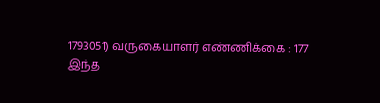1793051) வருகையாளர் எண்ணிக்கை : 177
இந்த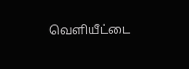வெளியீட்டை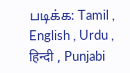படிக்க: Tamil , English , Urdu , हिन्दी , Punjabi